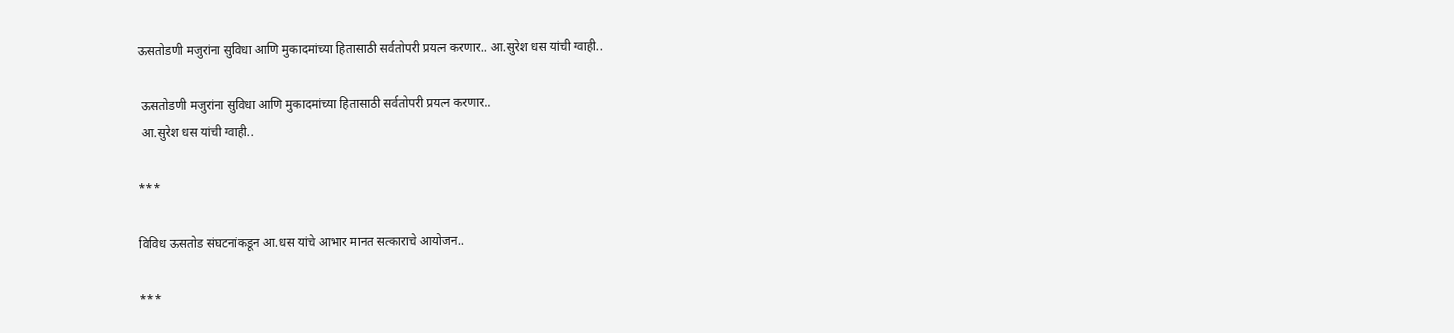ऊसतोडणी मजुरांना सुविधा आणि मुकादमांच्या हितासाठी सर्वतोपरी प्रयत्न करणार.. आ.सुरेश धस यांची ग्वाही..

 ऊसतोडणी मजुरांना सुविधा आणि मुकादमांच्या हितासाठी सर्वतोपरी प्रयत्न करणार..
 आ.सुरेश धस यांची ग्वाही..

***

विविध ऊसतोड संघटनांकडून आ.धस यांचे आभार मानत सत्काराचे आयोजन..

***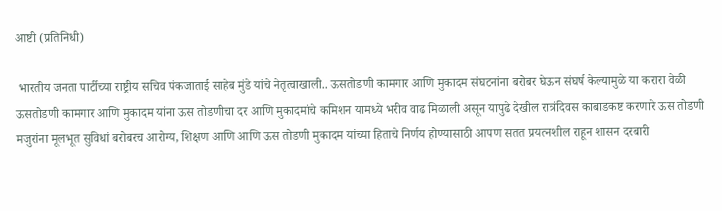आष्टी (प्रतिनिधी)

 भारतीय जनता पार्टीच्या राष्ट्रीय सचिव पंकजाताई साहेब मुंडे यांचे नेतृत्वाखाली.. ऊसतोडणी कामगार आणि मुकादम संघटनांना बरोबर घेऊन संघर्ष केल्यामुळे या करारा वेळी ऊसतोडणी कामगार आणि मुकादम यांना ऊस तोडणीचा दर आणि मुकादमांचे कमिशन यामध्ये भरीव वाढ मिळाली असून यापुढे देखील रात्रंदिवस काबाडकष्ट करणारे ऊस तोडणी मजुरांना मूलभूत सुविधां बरोबरच आरोग्य, शिक्षण आणि आणि ऊस तोडणी मुकादम यांच्या हिताचे निर्णय होण्यासाठी आपण सतत प्रयत्नशील राहून शासन दरबारी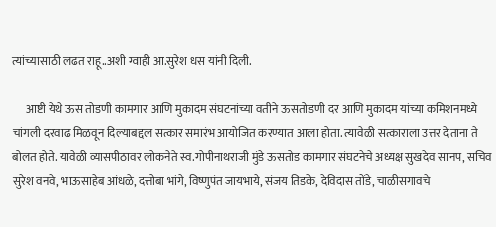त्यांच्यासाठी लढत राहू..अशी ग्वाही आ.सुरेश धस यांनी दिली.

      आष्टी येथे ऊस तोडणी कामगार आणि मुकादम संघटनांच्या वतीने ऊसतोडणी दर आणि मुकादम यांच्या कमिशनमध्ये चांगली दरवाढ मिळवून दिल्याबद्दल सत्कार समारंभ आयोजित करण्यात आला होता. त्यावेळी सत्काराला उत्तर देताना ते बोलत होते. यावेळी व्यासपीठावर लोकनेते स्व.गोपीनाथराजी मुंडे ऊसतोड कामगार संघटनेचे अध्यक्ष सुखदेव सानप, सचिव सुरेश वनवे, भाऊसाहेब आंधळे, दत्तोबा भांगे, विष्णुपंत जायभाये, संजय तिडके, देविदास तोंडे, चाळीसगावचे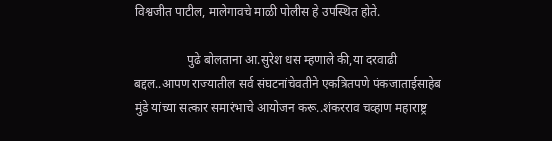विश्वजीत पाटील, मालेगावचे माळी पोलीस हे उपस्थित होते.

                 पुढे बोलताना आ.सुरेश धस म्हणाले की,या दरवाढी बद्दल..आपण राज्यातील सर्व संघटनांचेवतीने एकत्रितपणे पंकजाताईसाहेब मुंडे यांच्या सत्कार समारंभाचे आयोजन करू..शंकरराव चव्हाण महाराष्ट्र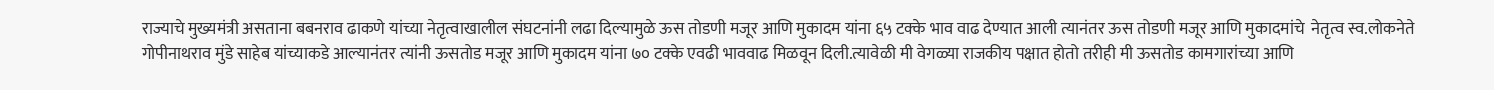राज्याचे मुख्यमंत्री असताना बबनराव ढाकणे यांच्या नेतृत्वाखालील संघटनांनी लढा दिल्यामुळे ऊस तोडणी मजूर आणि मुकादम यांना ६५ टक्के भाव वाढ देण्यात आली त्यानंतर ऊस तोडणी मजूर आणि मुकादमांचे  नेतृत्व स्व.लोकनेते गोपीनाथराव मुंडे साहेब यांच्याकडे आल्यानंतर त्यांनी ऊसतोड मजूर आणि मुकादम यांना ७० टक्के एवढी भाववाढ मिळवून दिली.त्यावेळी मी वेगळ्या राजकीय पक्षात होतो तरीही मी ऊसतोड कामगारांच्या आणि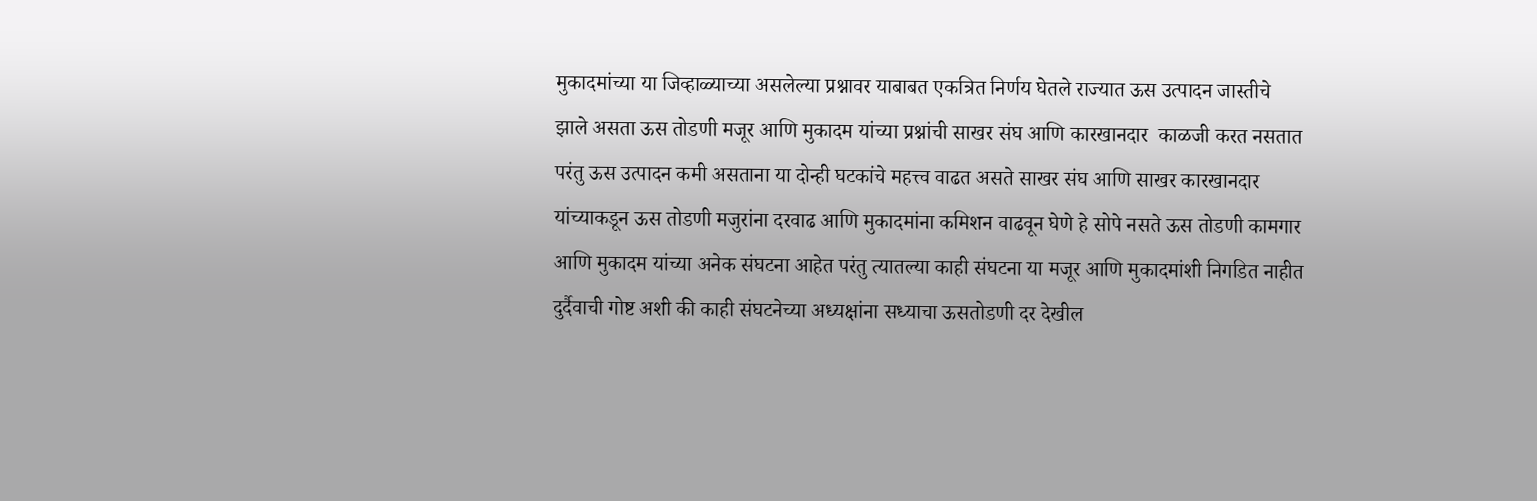मुकादमांच्या या जिव्हाळ्याच्या असलेल्या प्रश्नावर याबाबत एकत्रित निर्णय घेतले राज्यात ऊस उत्पादन जास्तीचे झाले असता ऊस तोडणी मजूर आणि मुकादम यांच्या प्रश्नांची साखर संघ आणि कारखानदार  काळजी करत नसतात परंतु ऊस उत्पादन कमी असताना या दोन्ही घटकांचे महत्त्व वाढत असते साखर संघ आणि साखर कारखानदार यांच्याकडून ऊस तोडणी मजुरांना दरवाढ आणि मुकादमांना कमिशन वाढवून घेणे हे सोपे नसते ऊस तोडणी कामगार आणि मुकादम यांच्या अनेक संघटना आहेत परंतु त्यातल्या काही संघटना या मजूर आणि मुकादमांशी निगडित नाहीत दुर्दैवाची गोष्ट अशी की काही संघटनेच्या अध्यक्षांना सध्याचा ऊसतोडणी दर देखील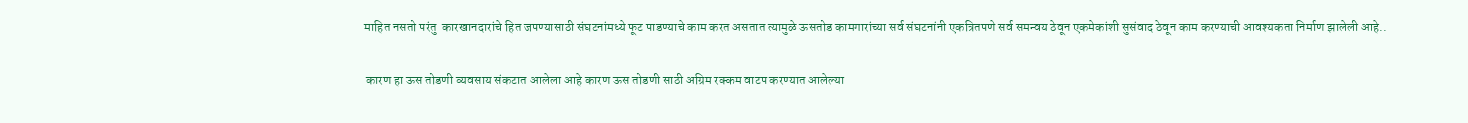माहित नसतो परंतु  कारखानदारांचे हित जपण्यासाठी संघटनांमध्ये फूट पाडण्याचे काम करत असतात त्यामुळे ऊसतोड कामगारांच्या सर्व संघटनांनी एकत्रितपणे सर्व समन्वय ठेवून एकमेकांशी सुसंवाद ठेवून काम करण्याची आवश्यकता निर्माण झालेली आहे..

 कारण हा ऊस तोडणी व्यवसाय संकटात आलेला आहे कारण ऊस तोडणी साठी अग्रिम रक्कम वाटप करण्यात आलेल्या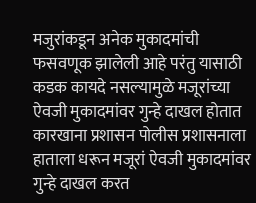मजुरांकडून अनेक मुकादमांची फसवणूक झालेली आहे परंतु यासाठी कडक कायदे नसल्यामुळे मजूरांच्या ऐवजी मुकादमांवर गुन्हे दाखल होतात कारखाना प्रशासन पोलीस प्रशासनाला हाताला धरून मजूरां ऐवजी मुकादमांवर गुन्हे दाखल करत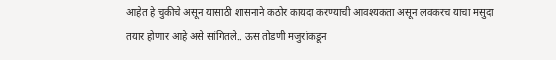आहेत हे चुकीचे असून यासाठी शासनाने कठोर कायदा करण्याची आवश्यकता असून लवकरच याचा मसुदा तयार होणार आहे असे सांगितले.. ऊस तोडणी मजुरांकडून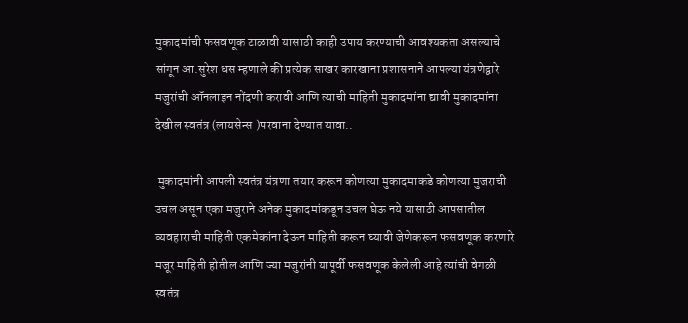मुकादमांची फसवणूक टाळावी यासाठी काही उपाय करण्याची आवश्यकता असल्याचे सांगून आ.सुरेश धस म्हणाले की प्रत्येक साखर कारखाना प्रशासनाने आपल्या यंत्रणेद्वारे मजुरांची ऑनलाइन नोंदणी करावी आणि त्याची माहिती मुकादमांना द्यावी मुकादमांना देखील स्वतंत्र (लायसेन्स )परवाना देण्यात यावा..

 मुकादमांनी आपली स्वतंत्र यंत्रणा तयार करून कोणत्या मुकादमाकडे कोणत्या मुजराची उचल असून एका मजुराने अनेक मुकादमांकडून उचल घेऊ नये यासाठी आपसातील व्यवहाराची माहिती एकमेकांना देऊन माहिती करून घ्यावी जेणेकरून फसवणूक करणारे मजूर माहिती होतील आणि ज्या मजुरांनी यापूर्वी फसवणूक केलेली आहे त्यांची वेगळी स्वतंत्र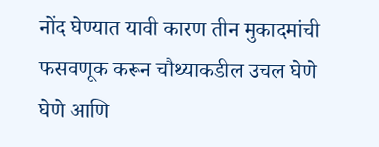नोंद घेण्यात यावी कारण तीन मुकादमांची फसवणूक करून चौथ्याकडील उचल घेणे घेणे आणि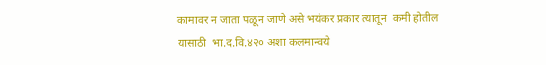कामावर न जाता पळून जाणे असे भयंकर प्रकार त्यातून  कमी होतील यासाठी  भा.द.वि.४२० अशा कलमान्वये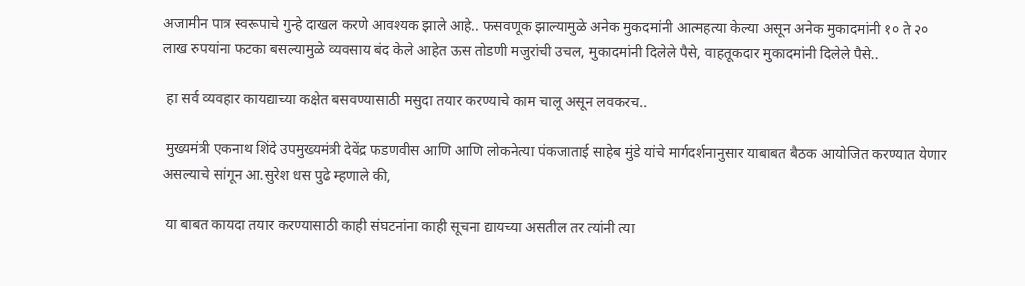अजामीन पात्र स्वरूपाचे गुन्हे दाखल करणे आवश्यक झाले आहे.. फसवणूक झाल्यामुळे अनेक मुकदमांनी आत्महत्या केल्या असून अनेक मुकादमांनी १० ते २० लाख रुपयांना फटका बसल्यामुळे व्यवसाय बंद केले आहेत ऊस तोडणी मजुरांची उचल, मुकादमांनी दिलेले पैसे, वाहतूकदार मुकादमांनी दिलेले पैसे..

 हा सर्व व्यवहार कायद्याच्या कक्षेत बसवण्यासाठी मसुदा तयार करण्याचे काम चालू असून लवकरच..

 मुख्यमंत्री एकनाथ शिंदे उपमुख्यमंत्री देवेंद्र फडणवीस आणि आणि लोकनेत्या पंकजाताई साहेब मुंडे यांचे मार्गदर्शनानुसार याबाबत बैठक आयोजित करण्यात येणार असल्याचे सांगून आ.सुरेश धस पुढे म्हणाले की,

 या बाबत कायदा तयार करण्यासाठी काही संघटनांना काही सूचना द्यायच्या असतील तर त्यांनी त्या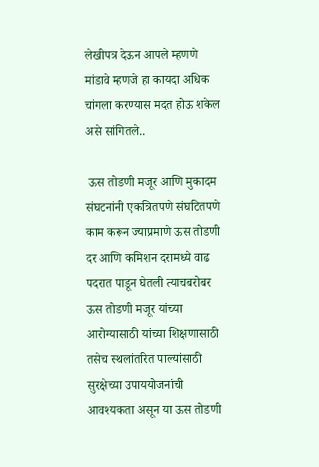लेखीपत्र देऊन आपले म्हणणे मांडावे म्हणजे हा कायदा अधिक चांगला करण्यास मदत होऊ शकेल असे सांगितले..

 ऊस तोडणी मजूर आणि मुकादम संघटनांनी एकत्रितपणे संघटितपणे काम करून ज्याप्रमाणे ऊस तोडणी दर आणि कमिशन दरामध्ये वाढ पदरात पाडून घेतली त्याचबरोबर ऊस तोडणी मजूर यांच्या आरोग्यासाठी यांच्या शिक्षणासाठी तसेच स्थलांतरित पाल्यांसाठी सुरक्षेच्या उपाययोजनांची आवश्यकता असून या ऊस तोडणी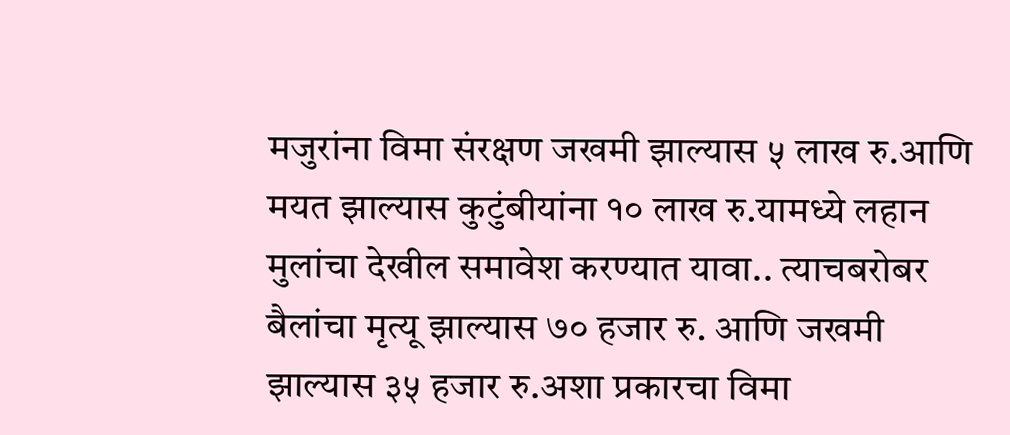मजुरांना विमा संरक्षण जखमी झाल्यास ५ लाख रु.आणि मयत झाल्यास कुटुंबीयांना १० लाख रु.यामध्ये लहान मुलांचा देखील समावेश करण्यात यावा.. त्याचबरोबर बैलांचा मृत्यू झाल्यास ७० हजार रु. आणि जखमी झाल्यास ३५ हजार रु.अशा प्रकारचा विमा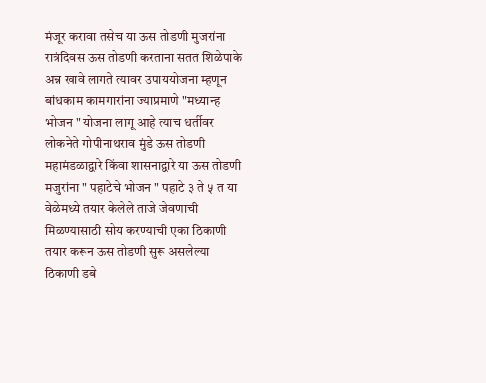मंजूर करावा तसेच या ऊस तोडणी मुजरांना रात्रंदिवस ऊस तोडणी करताना सतत शिळेपाके अन्न खावे लागते त्यावर उपाययोजना म्हणून बांधकाम कामगारांना ज्याप्रमाणे "मध्यान्ह भोजन " योजना लागू आहे त्याच धर्तीवर लोकनेते गोपीनाथराव मुंडे ऊस तोडणी महामंडळाद्वारे किंवा शासनाद्वारे या ऊस तोडणी मजुरांना " पहाटेचे भोजन " पहाटे ३ ते ५ त या वेळेमध्ये तयार केलेले ताजे जेवणाची मिळण्यासाठी सोय करण्याची एका ठिकाणी तयार करून ऊस तोडणी सुरू असलेल्या ठिकाणी डबे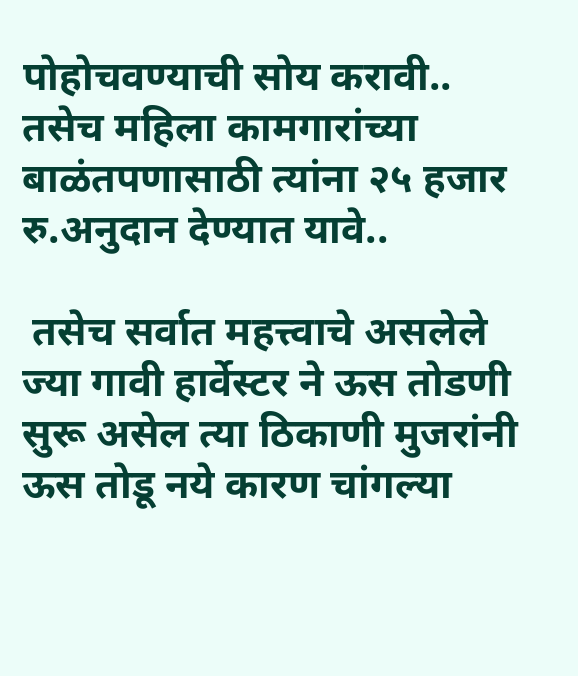पोहोचवण्याची सोय करावी.. तसेच महिला कामगारांच्या बाळंतपणासाठी त्यांना २५ हजार रु.अनुदान देण्यात यावे..

 तसेच सर्वात महत्त्वाचे असलेले ज्या गावी हार्वेस्टर ने ऊस तोडणी सुरू असेल त्या ठिकाणी मुजरांनी ऊस तोडू नये कारण चांगल्या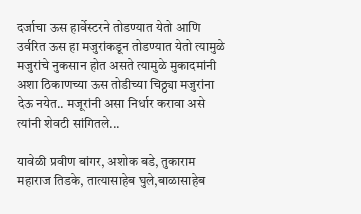दर्जाचा ऊस हार्वेस्टरने तोडण्यात येतो आणि उर्वरित ऊस हा मजुरांकडून तोडण्यात येतो त्यामुळे मजुरांचे नुकसान होत असते त्यामुळे मुकादमांनी अशा ठिकाणच्या ऊस तोडीच्या चिठ्ठ्या मजुरांना देऊ नयेत.. मजूरांनी असा निर्धार करावा असे त्यांनी शेवटी सांगितले...

यावेळी प्रवीण बांगर, अशोक बडे, तुकाराम महाराज तिडके, तात्यासाहेब घुले,बाळासाहेब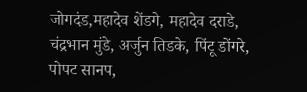जोगदंड,महादेव शेंडगे, महादेव दराडे, चंद्रभान मुंडे, अर्जुन तिडके, पिंटू डोंगरे, पोपट सानप,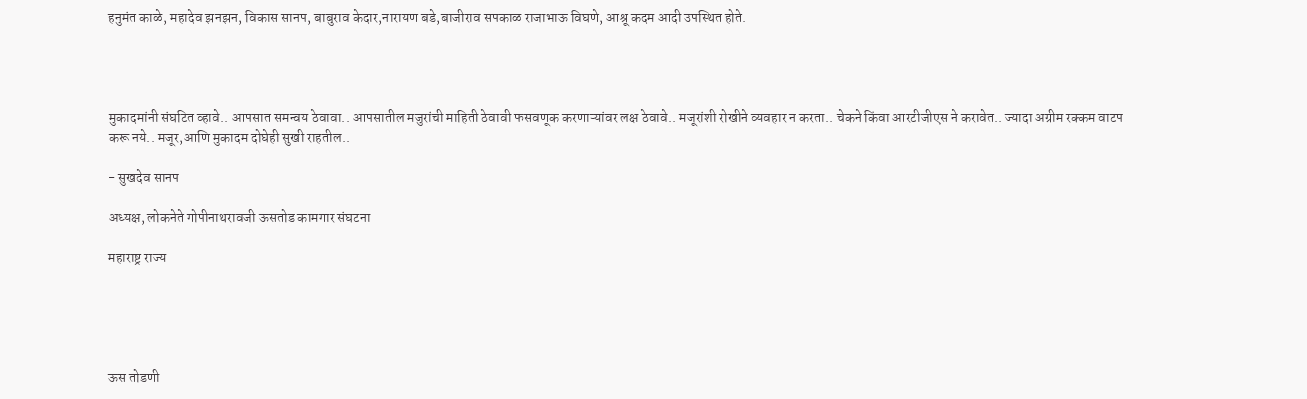हनुमंत काळे, महादेव झनझन, विकास सानप, बाबुराव केदार,नारायण बडे,बाजीराव सपकाळ राजाभाऊ विघणे, आश्रू कदम आदी उपस्थित होते.




मुकादमांनी संघटित व्हावे.. आपसात समन्वय ठेवावा.. आपसातील मजुरांची माहिती ठेवावी फसवणूक करणाऱ्यांवर लक्ष ठेवावे.. मजूरांशी रोखीने व्यवहार न करता.. चेकने किंवा आरटीजीएस ने करावेत.. ज्यादा अग्रीम रक्कम वाटप करू नये.. मजूर,आणि मुकादम दोघेही सुखी राहतील..

- सुखदेव सानप

अध्यक्ष, लोकनेते गोपीनाथरावजी ऊसतोड कामगार संघटना

महाराष्ट्र राज्य





ऊस तोडणी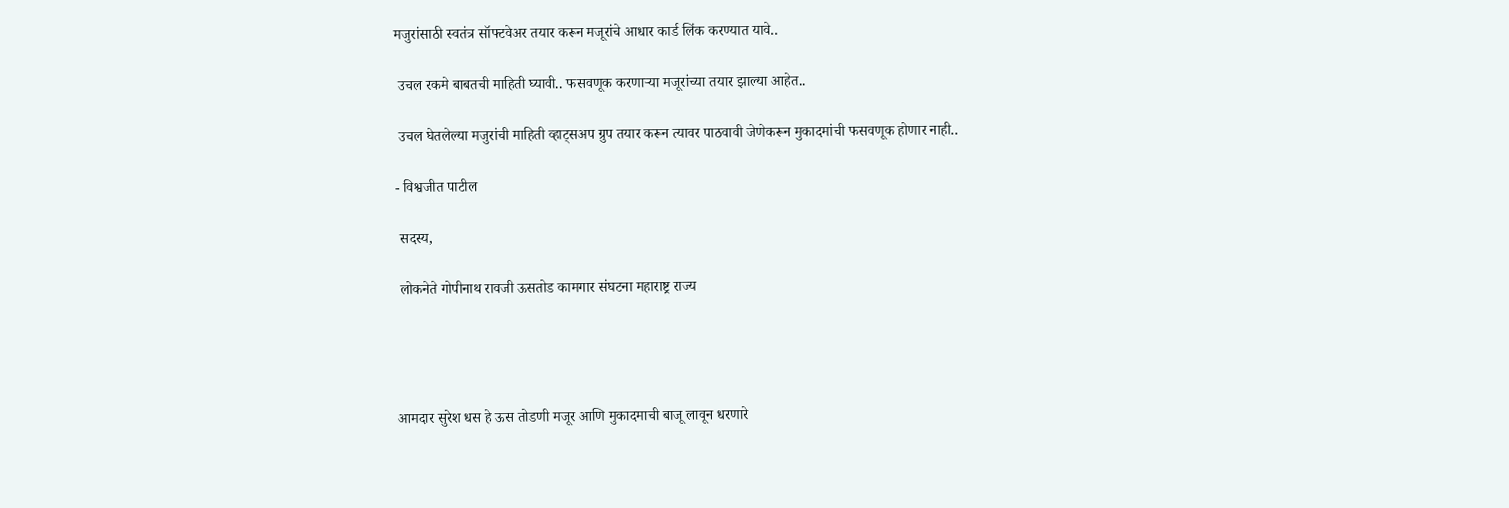मजुरांसाठी स्वतंत्र सॉफ्टवेअर तयार करून मजूरांचे आधार कार्ड लिंक करण्यात यावे..

 उचल रकमे बाबतची माहिती घ्यावी.. फसवणूक करणाऱ्या मजूरांच्या तयार झाल्या आहेत..

 उचल घेतलेल्या मजुरांची माहिती व्हाट्सअप ग्रुप तयार करून त्यावर पाठवावी जेणेकरून मुकादमांची फसवणूक होणार नाही..

- विश्वजीत पाटील

 सदस्य,

 लोकनेते गोपीनाथ रावजी ऊसतोड कामगार संघटना महाराष्ट्र राज्य




आमदार सुरेश धस हे ऊस तोडणी मजूर आणि मुकादमाची बाजू लावून धरणारे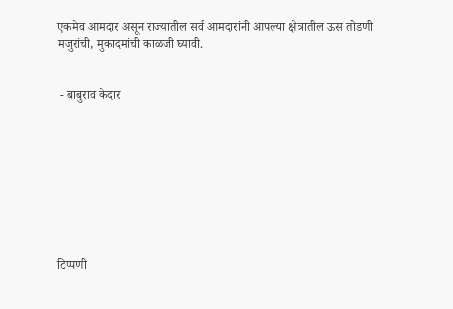एकमेव आमदार असून राज्यातील सर्व आमदारांनी आपल्या क्षेत्रातील ऊस तोडणी मजुरांची, मुकादमांची काळजी घ्यावी.


 - बाबुराव केदार









टिप्पणी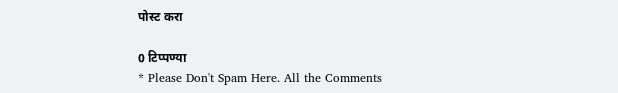पोस्ट करा

0 टिप्पण्या
* Please Don't Spam Here. All the Comments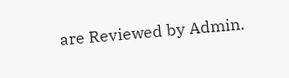are Reviewed by Admin.